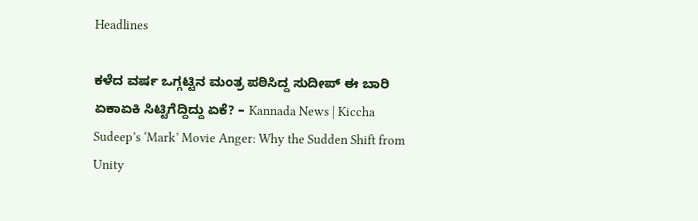Headlines

ಕಳೆದ ವರ್ಷ ಒಗ್ಗಟ್ಟಿನ ಮಂತ್ರ ಪಠಿಸಿದ್ದ ಸುದೀಪ್ ಈ ಬಾರಿ ಏಕಾಏಕಿ ಸಿಟ್ಟಿಗೆದ್ದಿದ್ದು ಏಕೆ? – Kannada News | Kiccha Sudeep’s ‘Mark’ Movie Anger: Why the Sudden Shift from Unity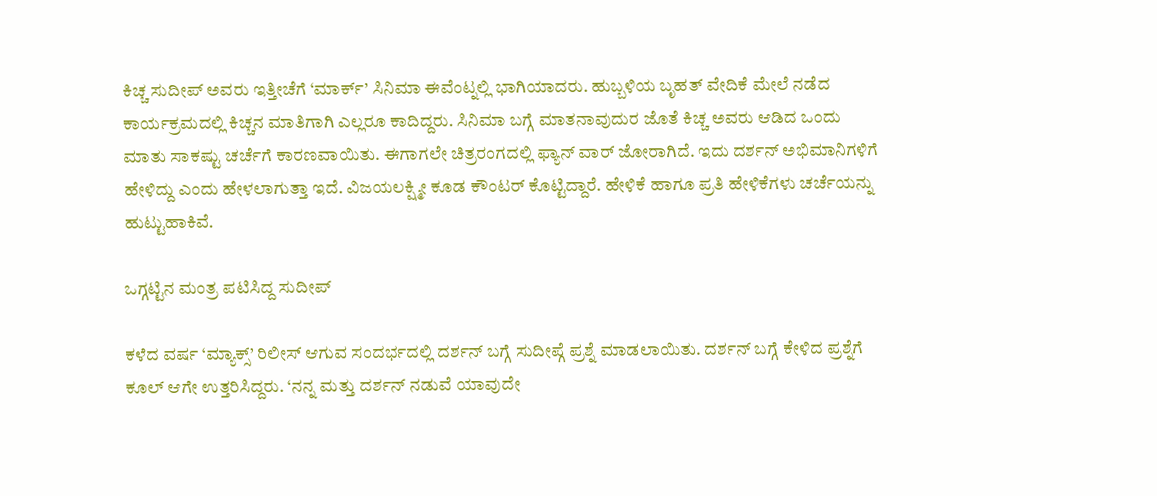ಕಿಚ್ಚ ಸುದೀಪ್ ಅವರು ಇತ್ತೀಚೆಗೆ ‘ಮಾರ್ಕ್’ ಸಿನಿಮಾ ಈವೆಂಟ್ನಲ್ಲಿ ಭಾಗಿಯಾದರು. ಹುಬ್ಬಳಿಯ ಬೃಹತ್ ವೇದಿಕೆ ಮೇಲೆ ನಡೆದ ಕಾರ್ಯಕ್ರಮದಲ್ಲಿ ಕಿಚ್ಚನ ಮಾತಿಗಾಗಿ ಎಲ್ಲರೂ ಕಾದಿದ್ದರು. ಸಿನಿಮಾ ಬಗ್ಗೆ ಮಾತನಾವುದುರ ಜೊತೆ ಕಿಚ್ಚ ಅವರು ಆಡಿದ ಒಂದು ಮಾತು ಸಾಕಷ್ಟು ಚರ್ಚೆಗೆ ಕಾರಣವಾಯಿತು. ಈಗಾಗಲೇ ಚಿತ್ರರಂಗದಲ್ಲಿ ಫ್ಯಾನ್ ವಾರ್ ಜೋರಾಗಿದೆ. ಇದು ದರ್ಶನ್ ಅಭಿಮಾನಿಗಳಿಗೆ ಹೇಳಿದ್ದು ಎಂದು ಹೇಳಲಾಗುತ್ತಾ ಇದೆ. ವಿಜಯಲಕ್ಷ್ಮೀ ಕೂಡ ಕೌಂಟರ್ ಕೊಟ್ಟಿದ್ದಾರೆ. ಹೇಳಿಕೆ ಹಾಗೂ ಪ್ರತಿ ಹೇಳಿಕೆಗಳು ಚರ್ಚೆಯನ್ನು ಹುಟ್ಟುಹಾಕಿವೆ.

ಒಗ್ಗಟ್ಟಿನ ಮಂತ್ರ ಪಟಿಸಿದ್ದ ಸುದೀಪ್

ಕಳೆದ ವರ್ಷ ‘ಮ್ಯಾಕ್ಸ್’ ರಿಲೀಸ್ ಆಗುವ ಸಂದರ್ಭದಲ್ಲಿ ದರ್ಶನ್ ಬಗ್ಗೆ ಸುದೀಪ್ಗೆ ಪ್ರಶ್ನೆ ಮಾಡಲಾಯಿತು. ದರ್ಶನ್ ಬಗ್ಗೆ ಕೇಳಿದ ಪ್ರಶ್ನೆಗೆ ಕೂಲ್ ಆಗೇ ಉತ್ತರಿಸಿದ್ದರು. ‘ನನ್ನ ಮತ್ತು ದರ್ಶನ್ ನಡುವೆ ಯಾವುದೇ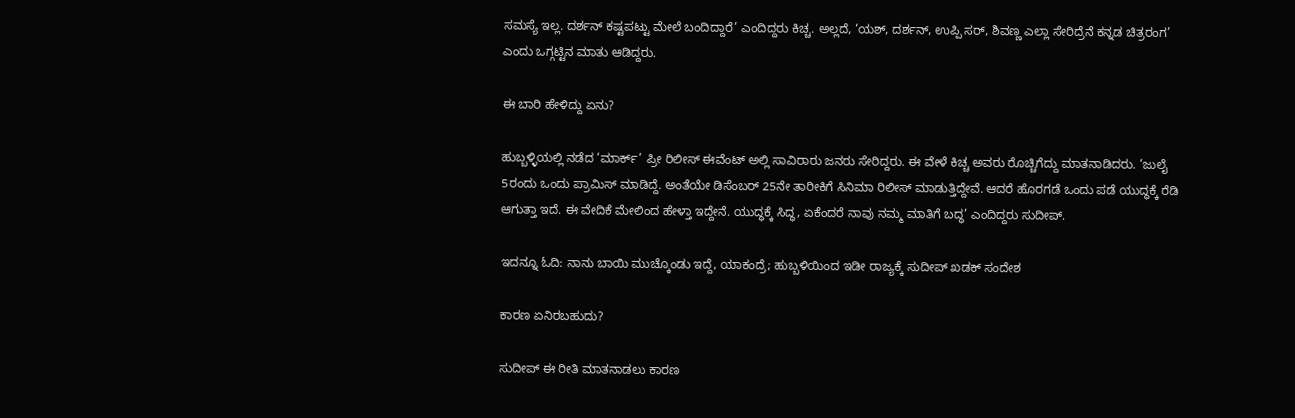ಸಮಸ್ಯೆ ಇಲ್ಲ. ದರ್ಶನ್ ಕಷ್ಟಪಟ್ಟು ಮೇಲೆ ಬಂದಿದ್ದಾರೆ’ ಎಂದಿದ್ದರು ಕಿಚ್ಚ. ಅಲ್ಲದೆ, ‘ಯಶ್, ದರ್ಶನ್, ಉಪ್ಪಿ ಸರ್, ಶಿವಣ್ಣ ಎಲ್ಲಾ ಸೇರಿದ್ರೆನೆ ಕನ್ನಡ ಚಿತ್ರರಂಗ’ ಎಂದು ಒಗ್ಗಟ್ಟಿನ ಮಾತು ಆಡಿದ್ದರು.

ಈ ಬಾರಿ ಹೇಳಿದ್ದು ಏನು?

ಹುಬ್ಬಳ್ಳಿಯಲ್ಲಿ ನಡೆದ ‘ಮಾರ್ಕ್’ ಪ್ರೀ ರಿಲೀಸ್ ಈವೆಂಟ್ ಅಲ್ಲಿ ಸಾವಿರಾರು ಜನರು ಸೇರಿದ್ದರು. ಈ ವೇಳೆ ಕಿಚ್ಚ ಅವರು ರೊಚ್ಚಿಗೆದ್ದು ಮಾತನಾಡಿದರು. ‘ಜುಲೈ 5ರಂದು ಒಂದು ಪ್ರಾಮಿಸ್ ಮಾಡಿದ್ದೆ. ಅಂತೆಯೇ ಡಿಸೆಂಬರ್ 25ನೇ ತಾರೀಕಿಗೆ ಸಿನಿಮಾ ರಿಲೀಸ್ ಮಾಡುತ್ತಿದ್ದೇವೆ. ಆದರೆ ಹೊರಗಡೆ ಒಂದು ಪಡೆ ಯುದ್ಧಕ್ಕೆ ರೆಡಿ ಆಗುತ್ತಾ ಇದೆ. ಈ ವೇದಿಕೆ ಮೇಲಿಂದ ಹೇಳ್ತಾ ಇದ್ದೇನೆ. ಯುದ್ಧಕ್ಕೆ ಸಿದ್ಧ, ಏಕೆಂದರೆ ನಾವು ನಮ್ಮ ಮಾತಿಗೆ ಬದ್ಧ’ ಎಂದಿದ್ದರು ಸುದೀಪ್.

ಇದನ್ನೂ ಓದಿ: ನಾನು ಬಾಯಿ ಮುಚ್ಕೊಂಡು ಇದ್ದೆ, ಯಾಕಂದ್ರೆ; ಹುಬ್ಬಳಿಯಿಂದ ಇಡೀ ರಾಜ್ಯಕ್ಕೆ ಸುದೀಪ್ ಖಡಕ್ ಸಂದೇಶ

ಕಾರಣ ಏನಿರಬಹುದು?

ಸುದೀಪ್ ಈ ರೀತಿ ಮಾತನಾಡಲು ಕಾರಣ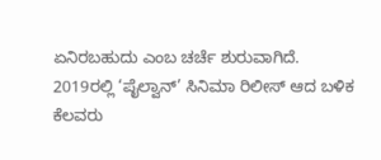ಏನಿರಬಹುದು ಎಂಬ ಚರ್ಚೆ ಶುರುವಾಗಿದೆ. 2019ರಲ್ಲಿ ‘ಪೈಲ್ವಾನ್’ ಸಿನಿಮಾ ರಿಲೀಸ್ ಆದ ಬಳಿಕ ಕೆಲವರು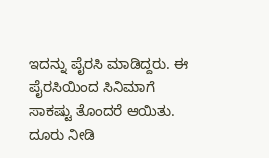ಇದನ್ನು ಪೈರಸಿ ಮಾಡಿದ್ದರು. ಈ ಪೈರಸಿಯಿಂದ ಸಿನಿಮಾಗೆ ಸಾಕಷ್ಟು ತೊಂದರೆ ಆಯಿತು. ದೂರು ನೀಡಿ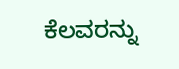ಕೆಲವರನ್ನು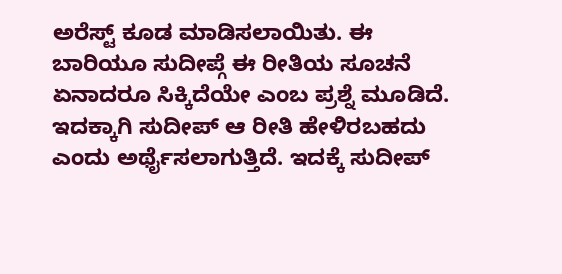ಅರೆಸ್ಟ್ ಕೂಡ ಮಾಡಿಸಲಾಯಿತು. ಈ ಬಾರಿಯೂ ಸುದೀಪ್ಗೆ ಈ ರೀತಿಯ ಸೂಚನೆ ಏನಾದರೂ ಸಿಕ್ಕಿದೆಯೇ ಎಂಬ ಪ್ರಶ್ನೆ ಮೂಡಿದೆ. ಇದಕ್ಕಾಗಿ ಸುದೀಪ್ ಆ ರೀತಿ ಹೇಳಿರಬಹದು ಎಂದು ಅರ್ಥೈಸಲಾಗುತ್ತಿದೆ. ಇದಕ್ಕೆ ಸುದೀಪ್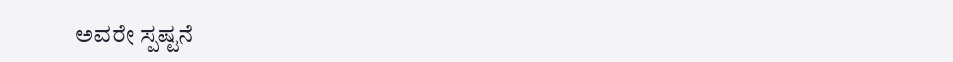ಅವರೇ ಸ್ಪಷ್ಟನೆ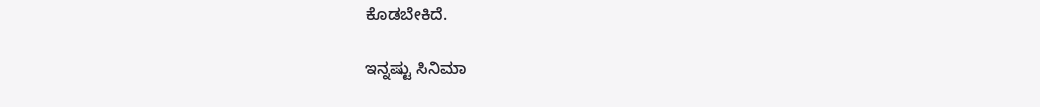ಕೊಡಬೇಕಿದೆ.

ಇನ್ನಷ್ಟು ಸಿನಿಮಾ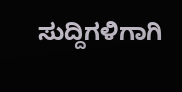ಸುದ್ದಿಗಳಿಗಾಗಿ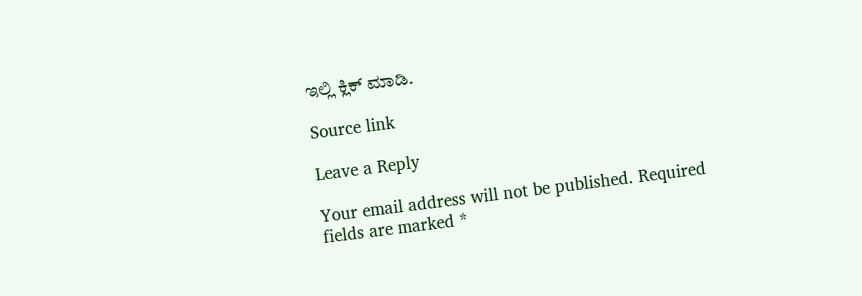ಇಲ್ಲಿ ಕ್ಲಿಕ್ ಮಾಡಿ.

Source link

Leave a Reply

Your email address will not be published. Required fields are marked *